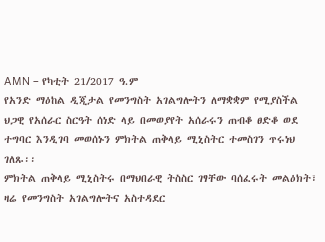AMN – የካቲት 21/2017 ዓ.ም
የአንድ ማዕከል ዲጂታል የመንግስት አገልግሎትን ለማቋቋም የሚያስችል ህጋዊ የአሰራር ስርዓት ሰነድ ላይ በመወያየት አሰራሩን ጠብቆ ፀድቆ ወደ ተግባር እንዲገባ መወሰኑን ምክትል ጠቅላይ ሚኒስትር ተመስገን ጥሩነህ ገለጹ፡፡
ምክትል ጠቅላይ ሚኒስትሩ በማህበራዊ ትስስር ገፃቸው ባሰፈሩት መልዕክት፣ ዛሬ የመንግስት አገልግሎትና አስተዳደር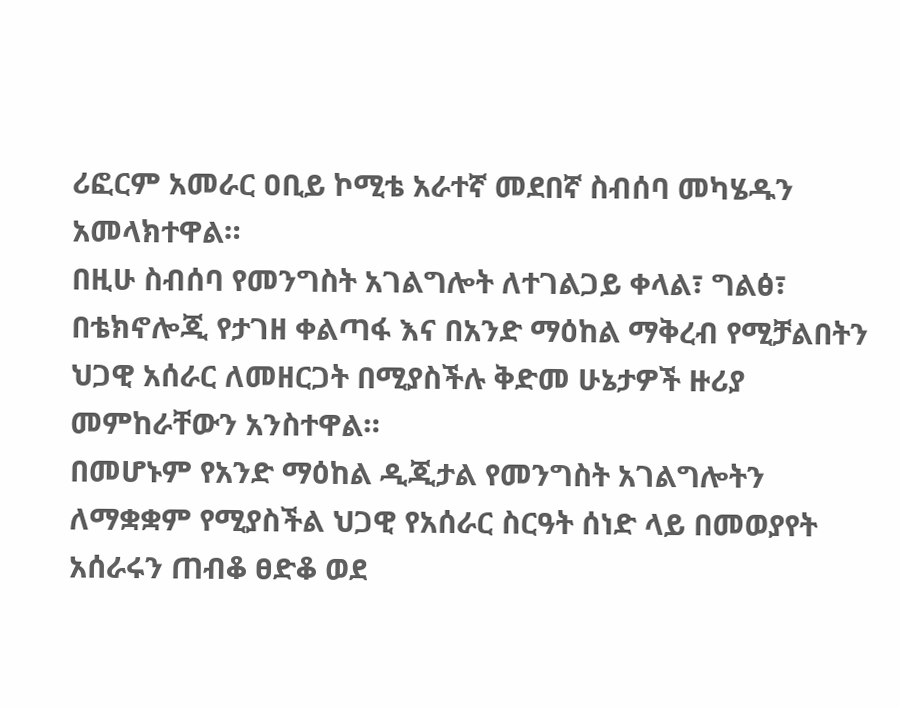ሪፎርም አመራር ዐቢይ ኮሚቴ አራተኛ መደበኛ ስብሰባ መካሄዱን አመላክተዋል።
በዚሁ ስብሰባ የመንግስት አገልግሎት ለተገልጋይ ቀላል፣ ግልፅ፣ በቴክኖሎጂ የታገዘ ቀልጣፋ እና በአንድ ማዕከል ማቅረብ የሚቻልበትን ህጋዊ አሰራር ለመዘርጋት በሚያስችሉ ቅድመ ሁኔታዎች ዙሪያ መምከራቸውን አንስተዋል።
በመሆኑም የአንድ ማዕከል ዲጂታል የመንግስት አገልግሎትን ለማቋቋም የሚያስችል ህጋዊ የአሰራር ስርዓት ሰነድ ላይ በመወያየት አሰራሩን ጠብቆ ፀድቆ ወደ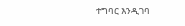ተግባር እንዲገባ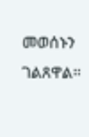መወሰኑን ገልጸዋል።